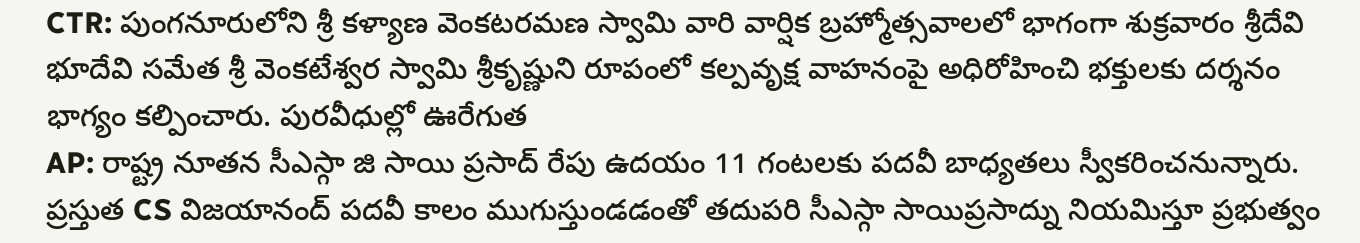CTR: పుంగనూరులోని శ్రీ కళ్యాణ వెంకటరమణ స్వామి వారి వార్షిక బ్రహ్మోత్సవాలలో భాగంగా శుక్రవారం శ్రీదేవి భూదేవి సమేత శ్రీ వెంకటేశ్వర స్వామి శ్రీకృష్ణుని రూపంలో కల్పవృక్ష వాహనంపై అధిరోహించి భక్తులకు దర్శనం భాగ్యం కల్పించారు. పురవీధుల్లో ఊరేగుత
AP: రాష్ట్ర నూతన సీఎస్గా జి సాయి ప్రసాద్ రేపు ఉదయం 11 గంటలకు పదవీ బాధ్యతలు స్వీకరించనున్నారు. ప్రస్తుత CS విజయానంద్ పదవీ కాలం ముగుస్తుండడంతో తదుపరి సీఎస్గా సాయిప్రసాద్ను నియమిస్తూ ప్రభుత్వం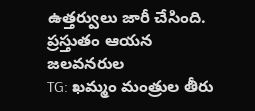ఉత్తర్వులు జారీ చేసింది. ప్రస్తుతం ఆయన జలవనరుల
TG: ఖమ్మం మంత్రుల తీరు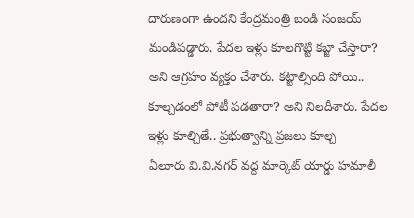దారుణంగా ఉందని కేంద్రమంత్రి బండి సంజయ్ మండిపడ్డారు. పేదల ఇళ్లు కూలగొట్టి కబ్జా చేస్తారా? అని ఆగ్రహం వ్యక్తం చేశారు. కట్టాల్సింది పోయి.. కూల్చడంలో పోటీ పడతారా? అని నిలదీశారు. పేదల ఇళ్లు కూల్చితే.. ప్రభుత్వాన్ని ప్రజలు కూల్చ
ఏలూరు వి.వి.నగర్ వద్ద మార్కెట్ యార్డు హమాలీ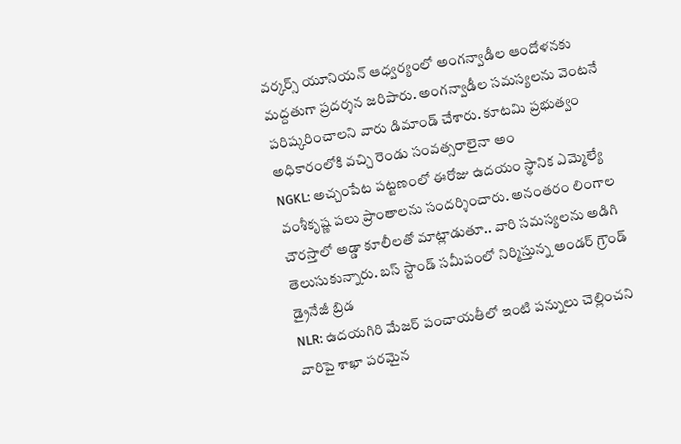వర్కర్స్ యూనియన్ ఆధ్వర్యంలో అంగన్వాడీల ఆందోళనకు మద్దతుగా ప్రదర్శన జరిపారు. అంగన్వాడీల సమస్యలను వెంటనే పరిష్కరించాలని వారు డిమాండ్ చేశారు. కూటమి ప్రభుత్వం అధికారంలోకి వచ్చి రెండు సంవత్సరాలైనా అం
NGKL: అచ్చంపేట పట్టణంలో ఈరోజు ఉదయం స్థానిక ఎమ్మెల్యే వంశీకృష్ణ పలు ప్రాంతాలను సందర్శించారు. అనంతరం లింగాల చౌరస్తాలో అడ్డా కూలీలతో మాట్లాడుతూ.. వారి సమస్యలను అడిగి తెలుసుకున్నారు. బస్ స్టాండ్ సమీపంలో నిర్మిస్తున్న అండర్ గ్రౌండ్ డ్రైనేజీ బ్రిడ
NLR: ఉదయగిరి మేజర్ పంచాయతీలో ఇంటి పన్నులు చెల్లించని వారిపై శాఖా పరమైన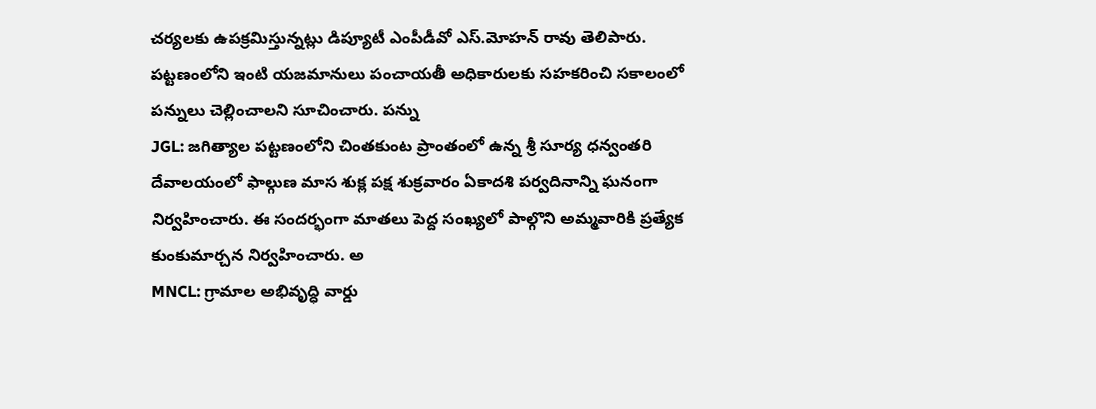చర్యలకు ఉపక్రమిస్తున్నట్లు డిప్యూటీ ఎంపీడీవో ఎస్.మోహన్ రావు తెలిపారు. పట్టణంలోని ఇంటి యజమానులు పంచాయతీ అధికారులకు సహకరించి సకాలంలో పన్నులు చెల్లించాలని సూచించారు. పన్ను
JGL: జగిత్యాల పట్టణంలోని చింతకుంట ప్రాంతంలో ఉన్న శ్రీ సూర్య ధన్వంతరి దేవాలయంలో ఫాల్గుణ మాస శుక్ల పక్ష శుక్రవారం ఏకాదశి పర్వదినాన్ని ఘనంగా నిర్వహించారు. ఈ సందర్భంగా మాతలు పెద్ద సంఖ్యలో పాల్గొని అమ్మవారికి ప్రత్యేక కుంకుమార్చన నిర్వహించారు. అ
MNCL: గ్రామాల అభివృద్ధి వార్డు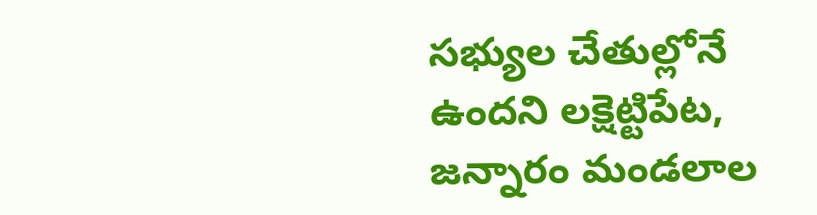సభ్యుల చేతుల్లోనే ఉందని లక్షెట్టిపేట, జన్నారం మండలాల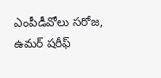ఎంపీడీవోలు సరోజ, ఉమర్ షరీఫ్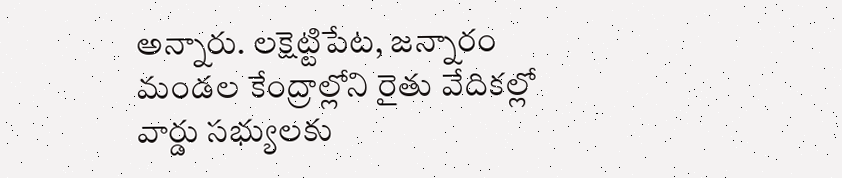అన్నారు. లక్షెట్టిపేట, జన్నారం మండల కేంద్రాల్లోని రైతు వేదికల్లో వార్డు సభ్యులకు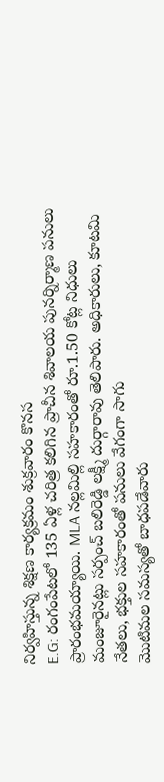నిర్వహిస్తున్న శిక్షణ కార్యక్రమం శుక్రవారం కొనస
E.G: రంగంపేటలో 135 ఏళ్ల చరిత్ర కలిగిన ప్రాచీన శివాలయ పునర్నిర్మాణ పనులు ప్రారంభమయ్యాయి. MLA నల్లమిల్లి సహకారంతో రూ.1.50 కోట్ల నిధులు మంజూరైనట్లు సర్పంచ్ బలిరెడ్డి లక్ష్మీ దుర్గారావు తెలిపారు. అధికారులు, కూటమి నేతలు, భక్తుల సహకారంతో పనులు వేగంగా సాగు
మొటిమల సమస్యతో బాధపడేవారు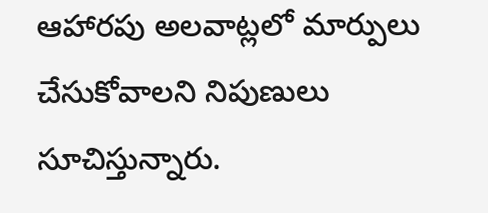ఆహారపు అలవాట్లలో మార్పులు చేసుకోవాలని నిపుణులు సూచిస్తున్నారు.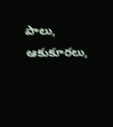పాలు, ఆకుకూరలు,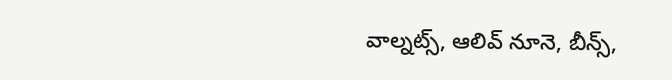వాల్నట్స్, ఆలివ్ నూనె, బీన్స్,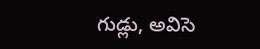గుడ్లు, అవిసె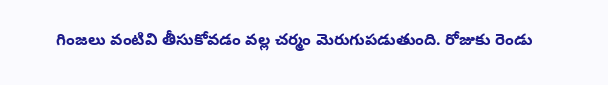గింజలు వంటివి తీసుకోవడం వల్ల చర్మం మెరుగుపడుతుంది. రోజుకు రెండు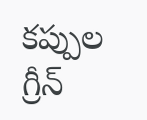కప్పుల గ్రీన్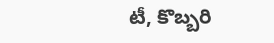టీ, కొబ్బరి